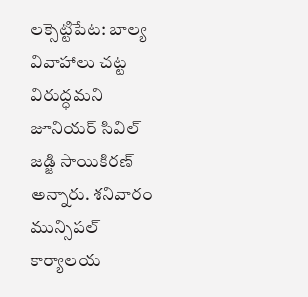లక్సెట్టిపేట: బాల్య వివాహాలు చట్ట విరుద్ధమని జూనియర్ సివిల్ జడ్జి సాయికిరణ్ అన్నారు. శనివారం మున్సిపల్ కార్యాలయ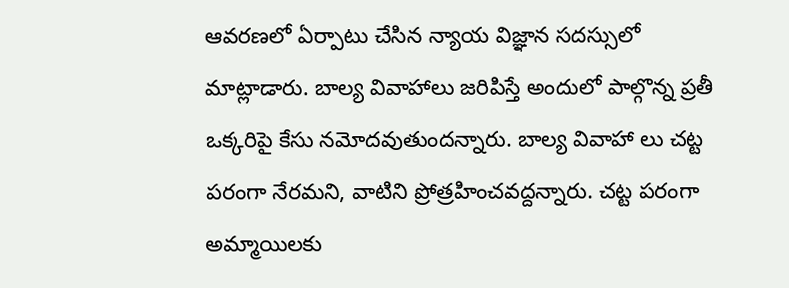ఆవరణలో ఏర్పాటు చేసిన న్యాయ విజ్ఞాన సదస్సులో మాట్లాడారు. బాల్య వివాహాలు జరిపిస్తే అందులో పాల్గొన్న ప్రతీ ఒక్కరిపై కేసు నమోదవుతుందన్నారు. బాల్య వివాహా లు చట్ట పరంగా నేరమని, వాటిని ప్రోత్రహించవద్దన్నారు. చట్ట పరంగా అమ్మాయిలకు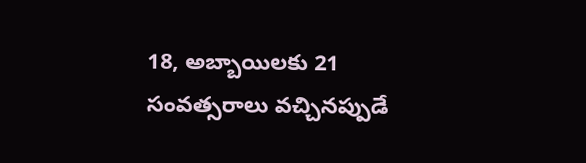18, అబ్బాయిలకు 21 సంవత్సరాలు వచ్చినప్పుడే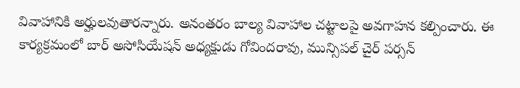వివాహానికి అర్హులవుతారన్నారు. అనంతరం బాల్య వివాహాల చట్టాలపై అవగాహన కల్పించారు. ఈ కార్యక్రమంలో బార్ అసోసియేషన్ అధ్యక్షుడు గోవిందరావు, మున్సిపల్ చైర్ పర్సన్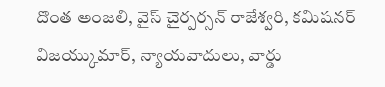దొంత అంజలి, వైస్ చైర్పర్సన్ రాజేశ్వరి, కమిషనర్ విజయ్కుమార్, న్యాయవాదులు, వార్డు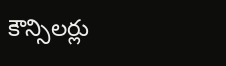కౌన్సిలర్లు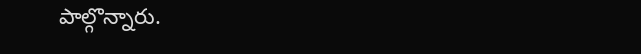పాల్గొన్నారు.